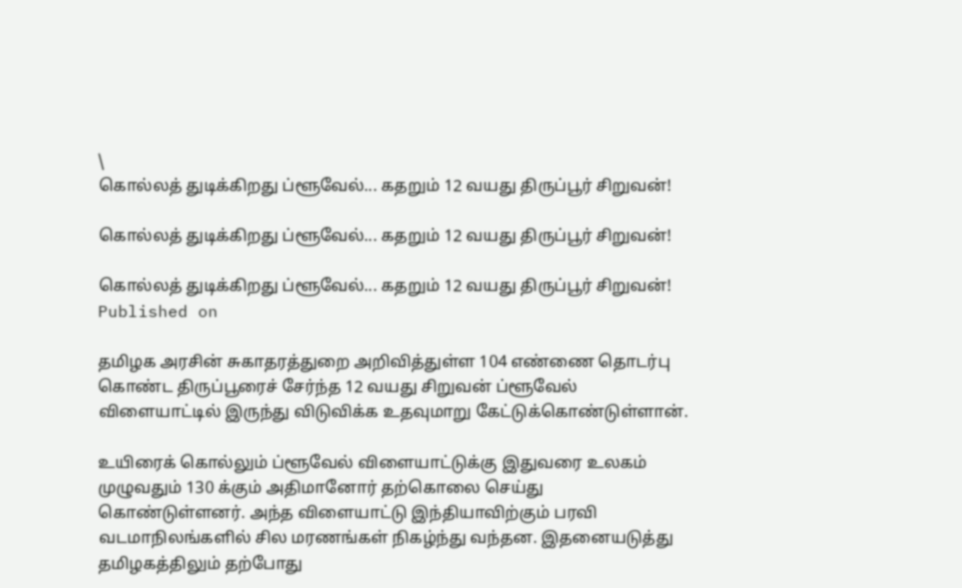\
கொல்லத் துடிக்கிறது ப்ளூவேல்... கதறும் 12 வயது திருப்பூர் சிறுவன்!

கொல்லத் துடிக்கிறது ப்ளூவேல்... கதறும் 12 வயது திருப்பூர் சிறுவன்!

கொல்லத் துடிக்கிறது ப்ளூவேல்... கதறும் 12 வயது திருப்பூர் சிறுவன்!
Published on

தமிழக அரசின் சுகாதரத்துறை அறிவித்துள்ள 104 எண்ணை தொடர்பு கொண்ட திருப்பூரைச் சேர்ந்த 12 வயது சிறுவன் ப்ளூவேல் விளையாட்டில் இருந்து விடுவிக்க உதவுமாறு கேட்டுக்கொண்டுள்ளான்.

உயிரைக் கொல்லும் ப்ளூவேல் விளையாட்டுக்கு இதுவரை உலகம் முழுவதும் 130 க்கும் அதிமானோர் தற்கொலை செய்து கொண்டுள்ளனர். அந்த விளையாட்டு இந்தியாவிற்கும் பரவி வடமாநிலங்களில் சில மரணங்கள் நிகழ்ந்து வந்தன. இதனையடுத்து தமிழகத்திலும் தற்போது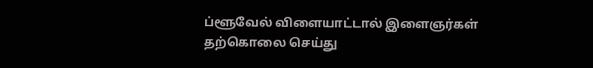ப்ளூவேல் விளையாட்டால் இளைஞர்கள் தற்கொலை செய்து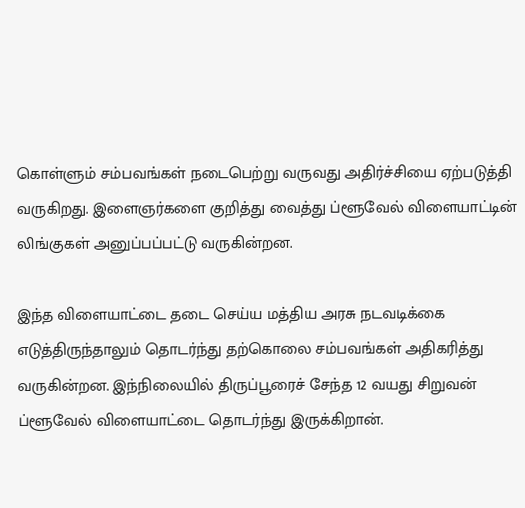கொள்ளும் சம்பவங்கள் நடைபெற்று வருவது அதிர்ச்சியை ஏற்படுத்தி வருகிறது. இளைஞர்களை குறித்து வைத்து ப்ளூவேல் விளையாட்டின் லிங்குகள் அனுப்பப்பட்டு வருகின்றன.

இந்த விளையாட்டை தடை செய்ய மத்திய அரசு நடவடிக்கை எடுத்திருந்தாலும் தொடர்ந்து தற்கொலை சம்பவங்கள் அதிகரித்து வருகின்றன. இந்நிலையில் திருப்பூரைச் சேந்த 12 வயது சிறுவன் ப்ளூவேல் விளையாட்டை தொடர்ந்து இருக்கிறான்.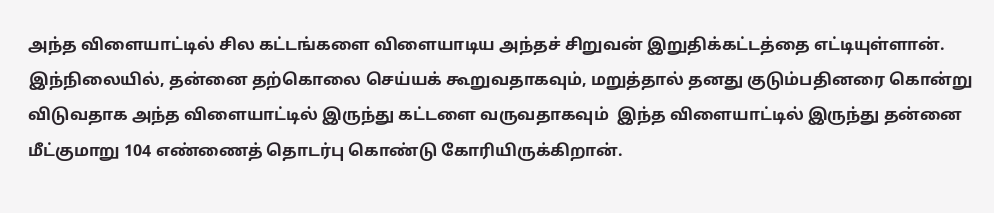அந்த விளையாட்டில் சில கட்டங்களை விளையாடிய அந்தச் சிறுவன் இறுதிக்கட்டத்தை எட்டியுள்ளான். இந்நிலையில், தன்னை தற்கொலை செய்யக் கூறுவதாகவும், மறுத்தால் தனது குடும்பதினரை கொன்று விடுவதாக அந்த விளையாட்டில் இருந்து கட்டளை வருவதாகவும்  இந்த விளையாட்டில் இருந்து தன்னை மீட்குமாறு 104 எண்ணைத் தொடர்பு கொண்டு கோரியிருக்கிறான்.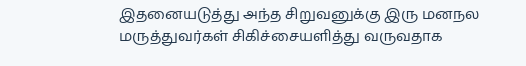இதனையடுத்து அந்த சிறுவனுக்கு இரு மனநல மருத்துவர்கள் சிகிச்சையளித்து வருவதாக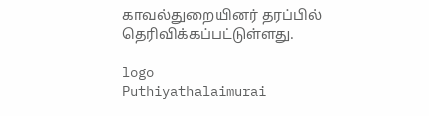காவல்துறையினர் தரப்பில் தெரிவிக்கப்பட்டுள்ளது.

logo
Puthiyathalaimurai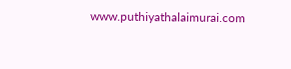www.puthiyathalaimurai.com